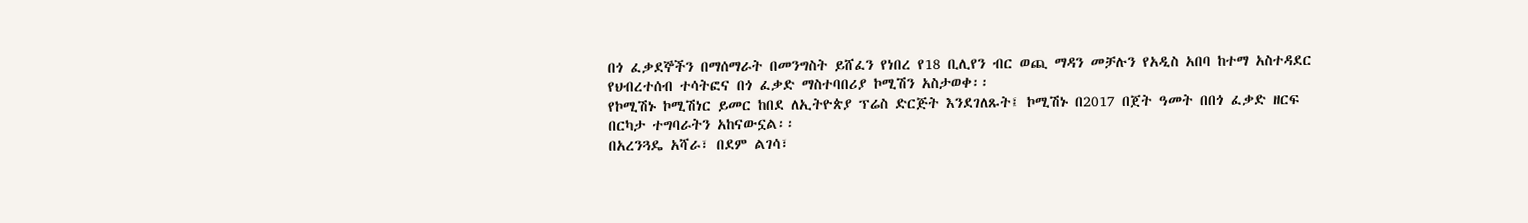በጎ ፈቃደኞችን በማሰማራት በመንግስት ይሸፈን የነበረ የ18 ቢሊየን ብር ወጪ ማዳን መቻሉን የአዲስ አበባ ከተማ አስተዳደር የህብረተሰብ ተሳትፎና በጎ ፈቃድ ማስተባበሪያ ኮሚሽን አስታወቀ፡፡
የኮሚሽኑ ኮሚሽነር ይመር ከበደ ለኢትዮጵያ ፕሬስ ድርጅት እንደገለጹት፤ ኮሚሽኑ በ2017 በጀት ዓመት በበጎ ፈቃድ ዘርፍ በርካታ ተግባራትን አከናውኗል፡፡
በአረንጓዴ አሻራ፣ በደም ልገሳ፣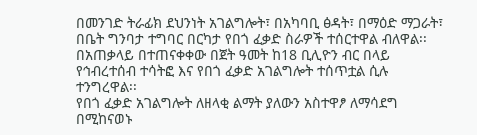በመንገድ ትራፊክ ደህንነት አገልግሎት፣ በአካባቢ ፅዳት፣ በማዕድ ማጋራት፣ በቤት ግንባታ ተግባር በርካታ የበጎ ፈቃድ ስራዎች ተሰርተዋል ብለዋል፡፡
በአጠቃላይ በተጠናቀቀው በጀት ዓመት ከ18 ቢሊዮን ብር በላይ የኅብረተሰብ ተሳትፎ እና የበጎ ፈቃድ አገልግሎት ተሰጥቷል ሲሉ ተንግረዋል፡፡
የበጎ ፈቃድ አገልግሎት ለዘላቂ ልማት ያለውን አስተዋፆ ለማሳደግ በሚከናወኑ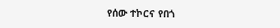የሰው ተኮርና የበጎ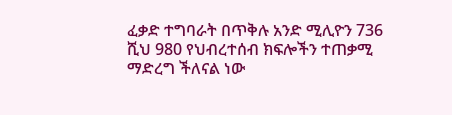ፈቃድ ተግባራት በጥቅሉ አንድ ሚሊዮን 736 ሺህ 980 የህብረተሰብ ክፍሎችን ተጠቃሚ ማድረግ ችለናል ነው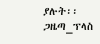ያሉት፡፡
ጋዜጣ_ፕላስ